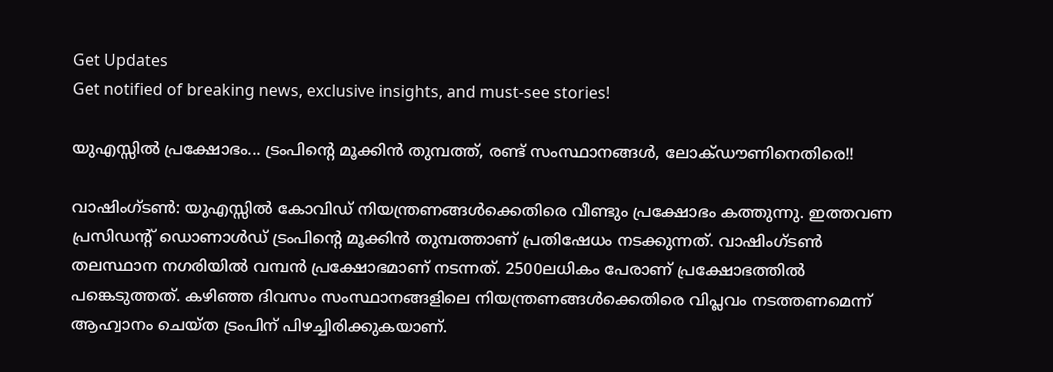Get Updates
Get notified of breaking news, exclusive insights, and must-see stories!

യുഎസ്സില്‍ പ്രക്ഷോഭം... ട്രംപിന്റെ മൂക്കിന്‍ തുമ്പത്ത്, രണ്ട് സംസ്ഥാനങ്ങള്‍, ലോക്ഡൗണിനെതിരെ!!

വാഷിംഗ്ടണ്‍: യുഎസ്സില്‍ കോവിഡ് നിയന്ത്രണങ്ങള്‍ക്കെതിരെ വീണ്ടും പ്രക്ഷോഭം കത്തുന്നു. ഇത്തവണ പ്രസിഡന്റ് ഡൊണാള്‍ഡ് ട്രംപിന്റെ മൂക്കിന്‍ തുമ്പത്താണ് പ്രതിഷേധം നടക്കുന്നത്. വാഷിംഗ്ടണ്‍ തലസ്ഥാന നഗരിയില്‍ വമ്പന്‍ പ്രക്ഷോഭമാണ് നടന്നത്. 2500ലധികം പേരാണ് പ്രക്ഷോഭത്തില്‍ പങ്കെടുത്തത്. കഴിഞ്ഞ ദിവസം സംസ്ഥാനങ്ങളിലെ നിയന്ത്രണങ്ങള്‍ക്കെതിരെ വിപ്ലവം നടത്തണമെന്ന് ആഹ്വാനം ചെയ്ത ട്രംപിന് പിഴച്ചിരിക്കുകയാണ്.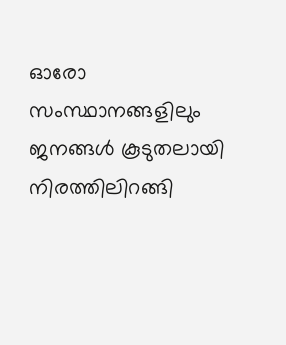ഓരോ സംസ്ഥാനങ്ങളിലും ജനങ്ങള്‍ കൂടുതലായി നിരത്തിലിറങ്ങി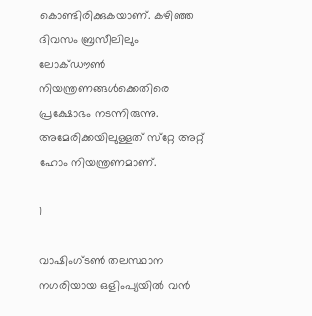കൊണ്ടിരിക്കുകയാണ്. കഴിഞ്ഞ ദിവസം ബ്രസീലിലും ലോക്ഡൗണ്‍ നിയന്ത്രണങ്ങള്‍ക്കെതിരെ പ്രക്ഷോഭം നടന്നിരുന്നു. അമേരിക്കയിലുള്ളത് സ്‌റ്റേ അറ്റ് ഹോം നിയന്ത്രണമാണ്.

1

വാഷിംഗ്ടണ്‍ തലസ്ഥാന നഗരിയായ ഒളിംപ്യയില്‍ വന്‍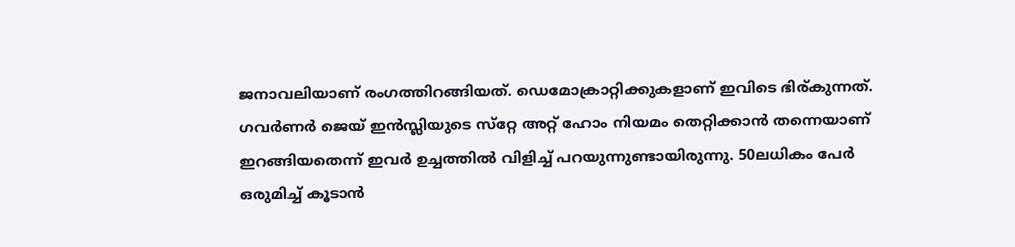ജനാവലിയാണ് രംഗത്തിറങ്ങിയത്. ഡെമോക്രാറ്റിക്കുകളാണ് ഇവിടെ ഭിര്കുന്നത്. ഗവര്‍ണര്‍ ജെയ് ഇന്‍സ്ലിയുടെ സ്‌റ്റേ അറ്റ് ഹോം നിയമം തെറ്റിക്കാന്‍ തന്നെയാണ് ഇറങ്ങിയതെന്ന് ഇവര്‍ ഉച്ചത്തില്‍ വിളിച്ച് പറയുന്നുണ്ടായിരുന്നു. 50ലധികം പേര്‍ ഒരുമിച്ച് കൂടാന്‍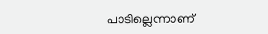പാടില്ലെന്നാണ്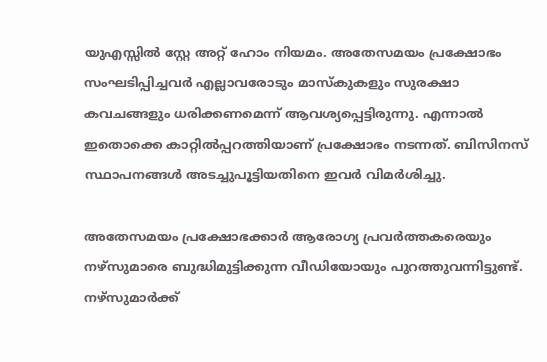യുഎസ്സില്‍ സ്റ്റേ അറ്റ് ഹോം നിയമം. അതേസമയം പ്രക്ഷോഭം സംഘടിപ്പിച്ചവര്‍ എല്ലാവരോടും മാസ്‌കുകളും സുരക്ഷാ കവചങ്ങളും ധരിക്കണമെന്ന് ആവശ്യപ്പെട്ടിരുന്നു. എന്നാല്‍ ഇതൊക്കെ കാറ്റില്‍പ്പറത്തിയാണ് പ്രക്ഷോഭം നടന്നത്. ബിസിനസ് സ്ഥാപനങ്ങള്‍ അടച്ചുപൂട്ടിയതിനെ ഇവര്‍ വിമര്‍ശിച്ചു.

അതേസമയം പ്രക്ഷോഭക്കാര്‍ ആരോഗ്യ പ്രവര്‍ത്തകരെയും നഴ്‌സുമാരെ ബുദ്ധിമുട്ടിക്കുന്ന വീഡിയോയും പുറത്തുവന്നിട്ടുണ്ട്. നഴ്‌സുമാര്‍ക്ക്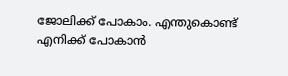ജോലിക്ക് പോകാം. എന്തുകൊണ്ട് എനിക്ക് പോകാന്‍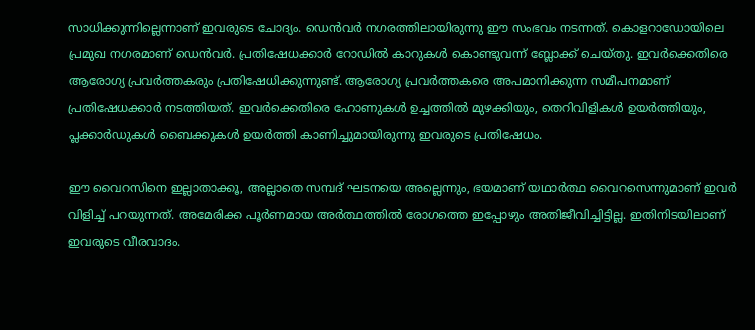സാധിക്കുന്നില്ലെന്നാണ് ഇവരുടെ ചോദ്യം. ഡെന്‍വര്‍ നഗരത്തിലായിരുന്നു ഈ സംഭവം നടന്നത്. കൊളറാഡോയിലെ പ്രമുഖ നഗരമാണ് ഡെന്‍വര്‍. പ്രതിഷേധക്കാര്‍ റോഡില്‍ കാറുകള്‍ കൊണ്ടുവന്ന് ബ്ലോക്ക് ചെയ്തു. ഇവര്‍ക്കെതിരെ ആരോഗ്യ പ്രവര്‍ത്തകരും പ്രതിഷേധിക്കുന്നുണ്ട്. ആരോഗ്യ പ്രവര്‍ത്തകരെ അപമാനിക്കുന്ന സമീപനമാണ് പ്രതിഷേധക്കാര്‍ നടത്തിയത്. ഇവര്‍ക്കെതിരെ ഹോണുകള്‍ ഉച്ചത്തില്‍ മുഴക്കിയും, തെറിവിളികള്‍ ഉയര്‍ത്തിയും, പ്ലക്കാര്‍ഡുകള്‍ ബൈക്കുകള്‍ ഉയര്‍ത്തി കാണിച്ചുമായിരുന്നു ഇവരുടെ പ്രതിഷേധം.

ഈ വൈറസിനെ ഇല്ലാതാക്കൂ, അല്ലാതെ സമ്പദ് ഘടനയെ അല്ലെന്നും, ഭയമാണ് യഥാര്‍ത്ഥ വൈറസെന്നുമാണ് ഇവര്‍ വിളിച്ച് പറയുന്നത്. അമേരിക്ക പൂര്‍ണമായ അര്‍ത്ഥത്തില്‍ രോഗത്തെ ഇപ്പോഴും അതിജീവിച്ചിട്ടില്ല. ഇതിനിടയിലാണ് ഇവരുടെ വീരവാദം.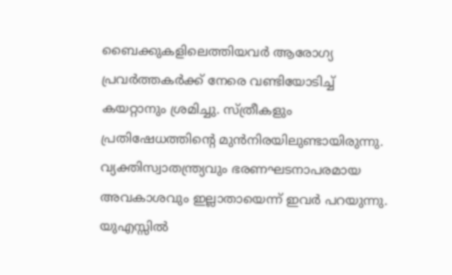ബൈക്കുകളിലെത്തിയവര്‍ ആരോഗ്യ പ്രവര്‍ത്തകര്‍ക്ക് നേരെ വണ്ടിയോടിച്ച് കയറ്റാനും ശ്രമിച്ചു. സ്ത്രീകളും പ്രതിഷേധത്തിന്റെ മുന്‍നിരയിലുണ്ടായിരുന്നു. വ്യക്തിസ്വാതന്ത്ര്യവും ഭരണഘടനാപരമായ അവകാശവും ഇല്ലാതായെന്ന് ഇവര്‍ പറയുന്നു. യുഎസ്സില്‍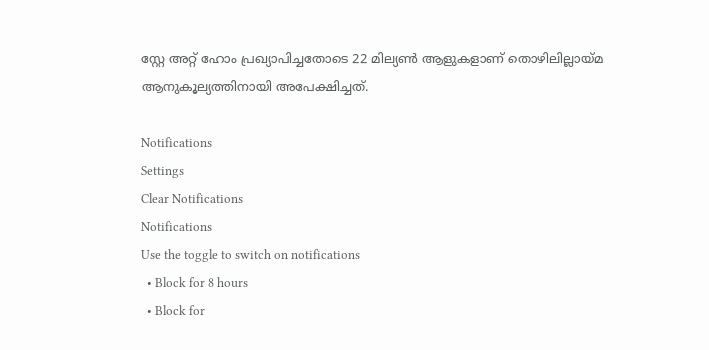സ്റ്റേ അറ്റ് ഹോം പ്രഖ്യാപിച്ചതോടെ 22 മില്യണ്‍ ആളുകളാണ് തൊഴിലില്ലായ്മ ആനുകൂല്യത്തിനായി അപേക്ഷിച്ചത്.

Notifications
Settings
Clear Notifications
Notifications
Use the toggle to switch on notifications
  • Block for 8 hours
  • Block for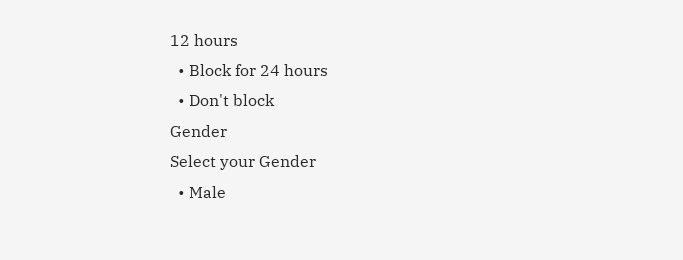12 hours
  • Block for 24 hours
  • Don't block
Gender
Select your Gender
  • Male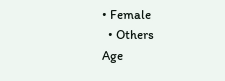• Female
  • Others
Age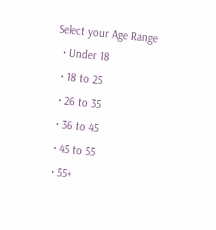Select your Age Range
  • Under 18
  • 18 to 25
  • 26 to 35
  • 36 to 45
  • 45 to 55
  • 55+